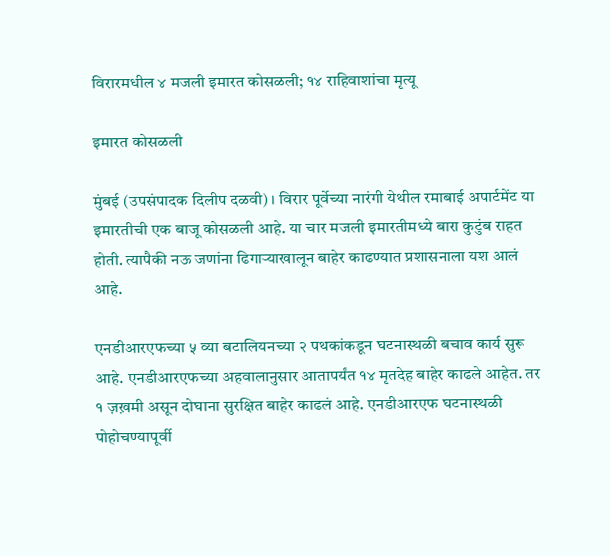विरारमधील ४ मजली इमारत कोसळली; १४ राहिवाशांचा मृत्यू

इमारत कोसळली

मुंबई (उपसंपादक दिलीप दळवी) । विरार पूर्वेच्या नारंगी येथील रमाबाई अपार्टमेंट या इमारतीची एक बाजू कोसळली आहे. या चार मजली इमारतीमध्ये बारा कुटुंब राहत होती. त्यापैकी नऊ जणांना ढिगाऱ्याखालून बाहेर काढण्यात प्रशासनाला यश आलं आहे.

एनडीआरएफच्या ५ व्या बटालियनच्या २ पथकांकडून घटनास्थळी बचाव कार्य सुरू आहे. एनडीआरएफच्या अहवालानुसार आतापर्यंत १४ मृतदेह बाहेर काढले आहेत. तर १ ज़ख़मी असून दोघाना सुरक्षित बाहेर काढलं आहे. एनडीआरएफ घटनास्थळी पोहोचण्यापूर्वी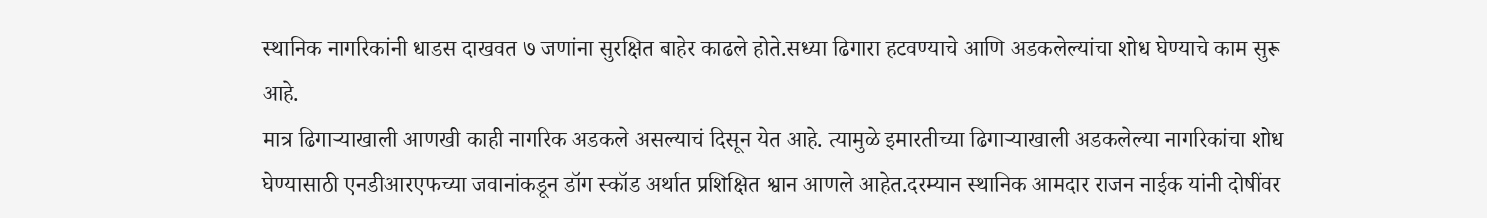स्थानिक नागरिकांनी धाडस दाखवत ७ जणांना सुरक्षित बाहेर काढले होते.सध्या ढिगारा हटवण्याचे आणि अडकलेल्यांचा शोध घेण्याचे काम सुरू आहे.
मात्र ढिगार्‍याखाली आणखी काही नागरिक अडकले असल्याचं दिसून येत आहे. त्यामुळे इमारतीच्या ढिगाऱ्याखाली अडकलेल्या नागरिकांचा शोध घेण्यासाठी एनडीआरएफच्या जवानांकडून डॉग स्कॉड अर्थात प्रशिक्षित श्वान आणले आहेत.दरम्यान स्थानिक आमदार राजन नाईक यांनी दोषींवर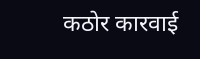कठोर कारवाई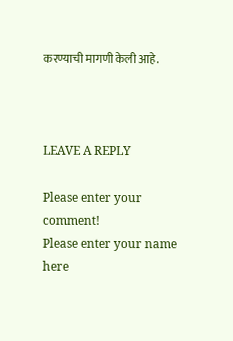करण्याची मागणी केली आहे.



LEAVE A REPLY

Please enter your comment!
Please enter your name here